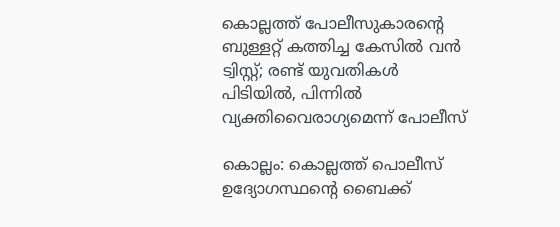കൊല്ലത്ത് പോലീസുകാരന്റെ ബുള്ളറ്റ് കത്തിച്ച കേസിൽ വൻ ട്വിസ്റ്റ്; രണ്ട് യുവതികൾ പിടിയിൽ, പിന്നിൽ വ്യക്തിവൈരാഗ്യമെന്ന് പോലീസ്

കൊല്ലം: കൊല്ലത്ത് പൊലീസ് ഉദ്യോഗസ്ഥന്‍റെ ബൈക്ക്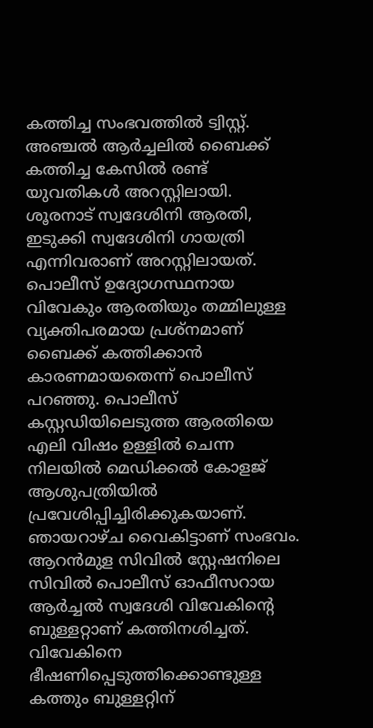കത്തിച്ച സംഭവത്തിൽ ട്വിസ്റ്റ്. അഞ്ചൽ ആർച്ചലിൽ ബൈക്ക് കത്തിച്ച കേസിൽ രണ്ട് യുവതികൾ അറസ്റ്റിലായി. ശൂരനാട് സ്വദേശിനി ആരതി, ഇടുക്കി സ്വദേശിനി ഗായത്രി എന്നിവരാണ് അറസ്റ്റിലായത്. പൊലീസ് ഉദ്യോഗസ്ഥനായ വിവേകും ആരതിയും തമ്മിലുള്ള വ്യക്തിപരമായ പ്രശ്നമാണ് ബൈക്ക് കത്തിക്കാൻ കാരണമായതെന്ന് പൊലീസ് പറഞ്ഞു. പൊലീസ് കസ്റ്റഡിയിലെടുത്ത ആരതിയെ എലി വിഷം ഉള്ളിൽ ചെന്ന നിലയിൽ മെഡിക്കൽ കോളജ് ആശുപത്രിയിൽ പ്രവേശിപ്പിച്ചിരിക്കുകയാണ്. ഞായറാഴ്ച വൈകിട്ടാണ് സംഭവം. ആറന്‍മുള സിവിൽ സ്റ്റേഷനിലെ സിവിൽ പൊലീസ് ഓഫീസറായ ആർച്ചൽ സ്വദേശി വിവേകിന്‍റെ ബുള്ളറ്റാണ് കത്തിനശിച്ചത്. വിവേകിനെ ഭീഷണിപ്പെടുത്തിക്കൊണ്ടുള്ള കത്തും ബുള്ളറ്റിന്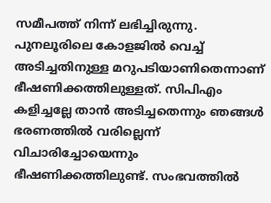സമീപത്ത് നിന്ന് ലഭിച്ചിരുന്നു. പുനലൂരിലെ കോളജിൽ വെച്ച് അടിച്ചതിനുള്ള മറുപടിയാണിതെന്നാണ് ഭീഷണിക്കത്തിലുള്ളത്. സിപിഎം കളിച്ചല്ലേ താൻ അടിച്ചതെന്നും ഞങ്ങൾ ഭരണത്തിൽ വരില്ലെന്ന് വിചാരിച്ചോയെന്നും ഭീഷണിക്കത്തിലുണ്ട്. സംഭവത്തിൽ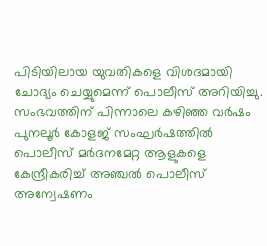പിടിയിലായ യുവതികളെ വിശദമായി ചോദ്യം ചെയ്യുമെന്ന് പൊലീസ് അറിയിച്ചു. സംഭവത്തിന് പിന്നാലെ കഴിഞ്ഞ വർഷം പുനലൂർ കോളജ് സംഘർഷത്തിൽ പൊലീസ് മർദനമേറ്റ ആളുകളെ കേന്ദ്രീകരിച്ച് അഞ്ചൽ പൊലീസ് അന്വേഷണം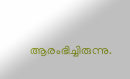ആരംഭിച്ചിരുന്നു.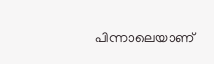പിന്നാലെയാണ്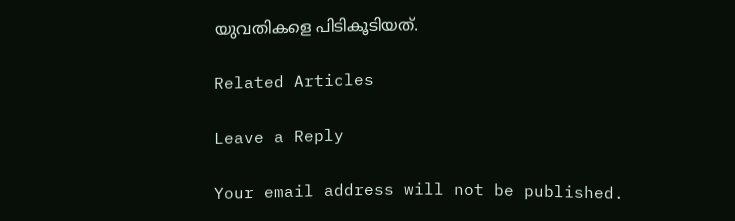യുവതികളെ പിടികൂടിയത്.

Related Articles

Leave a Reply

Your email address will not be published.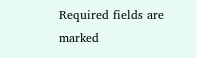Required fields are marked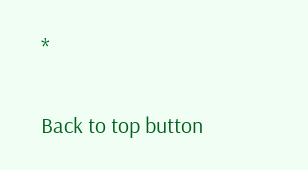*

Back to top button